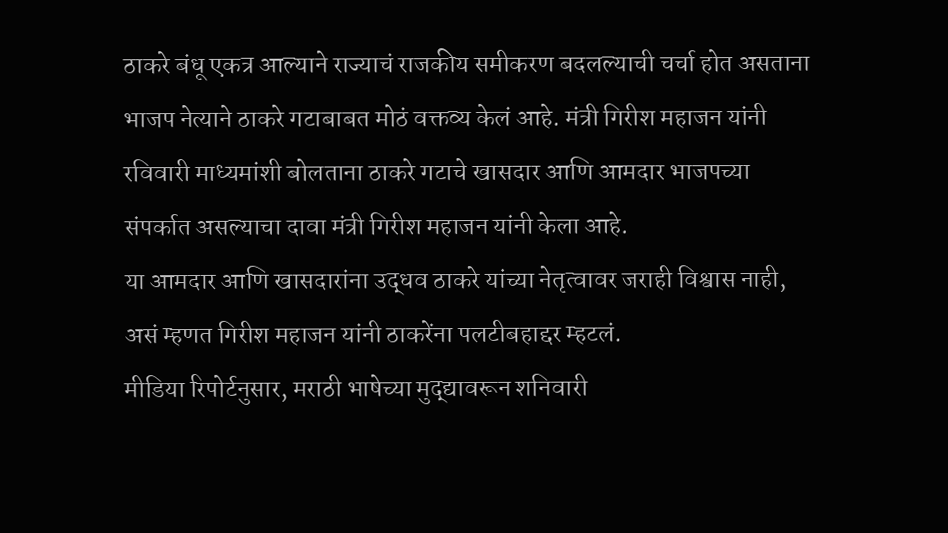ठाकरे बंधू एकत्र आल्याने राज्याचं राजकीय समीकरण बदलल्याची चर्चा होत असताना भाजप नेत्याने ठाकरे गटाबाबत मोठं वक्तव्य केलं आहे. मंत्री गिरीश महाजन यांनी रविवारी माध्यमांशी बोलताना ठाकरे गटाचे खासदार आणि आमदार भाजपच्या संपर्कात असल्याचा दावा मंत्री गिरीश महाजन यांनी केला आहे.
या आमदार आणि खासदारांना उद्धव ठाकरे यांच्या नेतृत्वावर जराही विश्वास नाही, असं म्हणत गिरीश महाजन यांनी ठाकरेंना पलटीबहाद्दर म्हटलं.
मीडिया रिपोर्टनुसार, मराठी भाषेच्या मुद्द्यावरून शनिवारी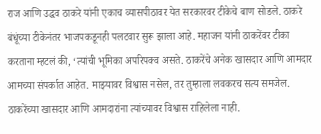राज आणि उद्धव ठाकरे यांनी एकाच व्यासपीठावर येत सरकारवर टीकेचे बाण सोडले. ठाकरे बंधूंच्या टीकेनंतर भाजपकडूनही पलटवार सुरू झाला आहे. महाजन यांनी ठाकरेंवर टीका करताना म्हटलं की, ‘त्यांची भूमिका अपरिपक्व असते. ठाकरेंचे अनेक खासदार आणि आमदार आमच्या संपर्कात आहेत. माझ्यावर विश्वास नसेल, तर तुम्हाला लवकरच सत्य समजेल. ठाकरेंच्या खासदार आणि आमदारांना त्यांच्यावर विश्वास राहिलेला नाही.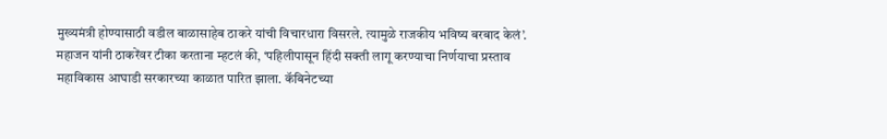मुख्यमंत्री होण्यासाठी वडील बाळासाहेब ठाकरे यांची विचारधारा विसरले. त्यामुळे राजकीय भविष्य बरबाद केलं’.
महाजन यांनी ठाकरेंवर टीका करताना म्हटलं की, ‘पहिलीपासून हिंदी सक्ती लागू करण्याचा निर्णयाचा प्रस्ताव महाविकास आघाडी सरकारच्या काळात पारित झाला. कॅबिनेटच्या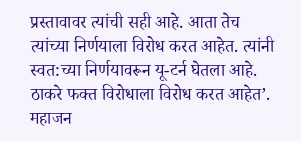प्रस्तावावर त्यांची सही आहे. आता तेच त्यांच्या निर्णयाला विरोध करत आहेत. त्यांनी स्वत:च्या निर्णयावरून यू-टर्न घेतला आहे. ठाकरे फक्त विरोधाला विरोध करत आहेत’. महाजन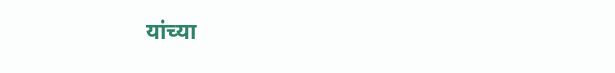यांच्या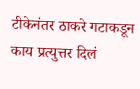टीकेनंतर ठाकरे गटाकडून काय प्रत्युत्तर दिलं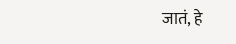जातं, हे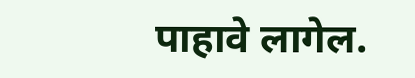पाहावे लागेल.